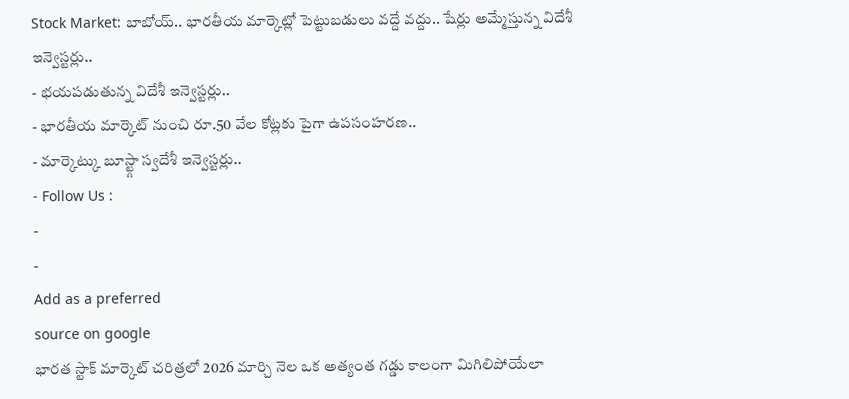Stock Market: బాబోయ్.. భారతీయ మార్కెట్లో పెట్టుబడులు వద్దే వద్దు.. షేర్లు అమ్మేస్తున్న విదేశీ ఇన్వెస్టర్లు..
- భయపడుతున్న విదేశీ ఇన్వెస్టర్లు..
- భారతీయ మార్కెట్ నుంచి రూ.50 వేల కోట్లకు పైగా ఉపసంహరణ..
- మార్కెట్కు బూస్ట్గా స్వదేశీ ఇన్వెస్టర్లు..
- Follow Us :
-
-
Add as a preferred
source on google
భారత స్టాక్ మార్కెట్ చరిత్రలో 2026 మార్చి నెల ఒక అత్యంత గడ్డు కాలంగా మిగిలిపోయేలా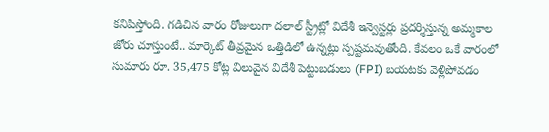కనిపిస్తోంది. గడిచిన వారం రోజులుగా దలాల్ స్ట్రీట్లో విదేశీ ఇన్వెస్టర్లు ప్రదర్శిస్తున్న అమ్మకాల జోరు చూస్తుంటే.. మార్కెట్ తీవ్రమైన ఒత్తిడిలో ఉన్నట్లు స్పష్టమవుతోంది. కేవలం ఒకే వారంలో సుమారు రూ. 35,475 కోట్ల విలువైన విదేశీ పెట్టుబడులు (FPI) బయటకు వెళ్లిపోవడం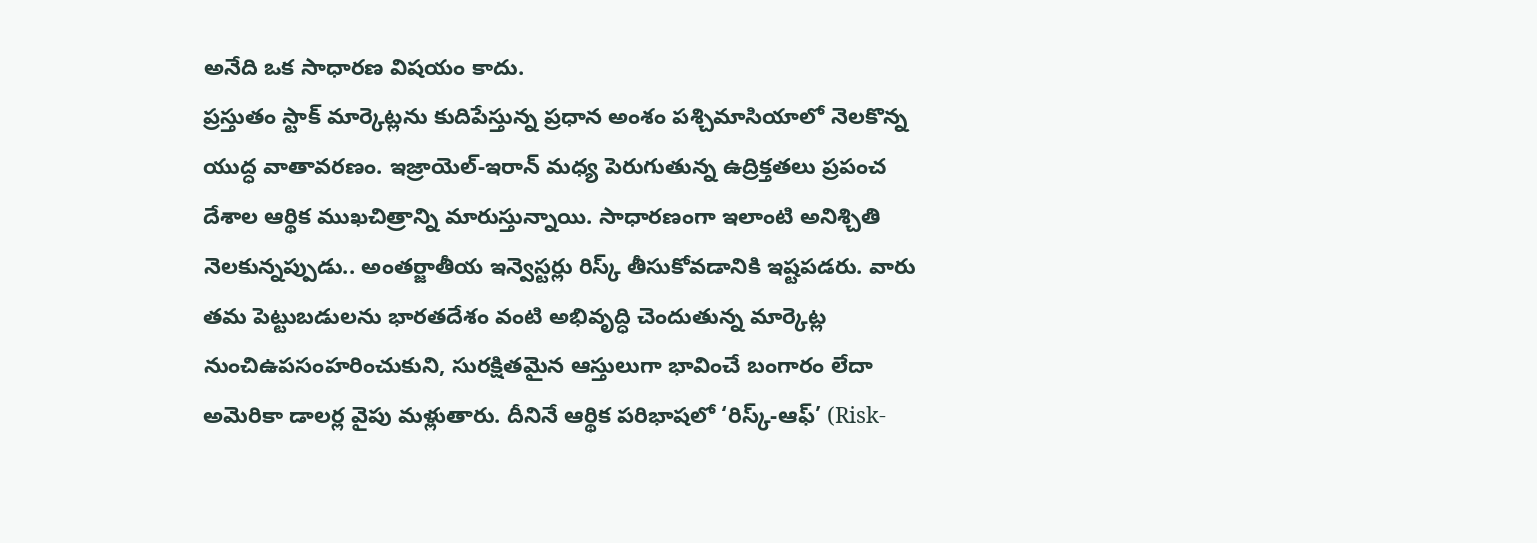అనేది ఒక సాధారణ విషయం కాదు.
ప్రస్తుతం స్టాక్ మార్కెట్లను కుదిపేస్తున్న ప్రధాన అంశం పశ్చిమాసియాలో నెలకొన్న యుద్ధ వాతావరణం. ఇజ్రాయెల్-ఇరాన్ మధ్య పెరుగుతున్న ఉద్రిక్తతలు ప్రపంచ దేశాల ఆర్థిక ముఖచిత్రాన్ని మారుస్తున్నాయి. సాధారణంగా ఇలాంటి అనిశ్చితి నెలకున్నప్పుడు.. అంతర్జాతీయ ఇన్వెస్టర్లు రిస్క్ తీసుకోవడానికి ఇష్టపడరు. వారు తమ పెట్టుబడులను భారతదేశం వంటి అభివృద్ధి చెందుతున్న మార్కెట్ల నుంచిఉపసంహరించుకుని, సురక్షితమైన ఆస్తులుగా భావించే బంగారం లేదా అమెరికా డాలర్ల వైపు మళ్లుతారు. దీనినే ఆర్థిక పరిభాషలో ‘రిస్క్-ఆఫ్’ (Risk-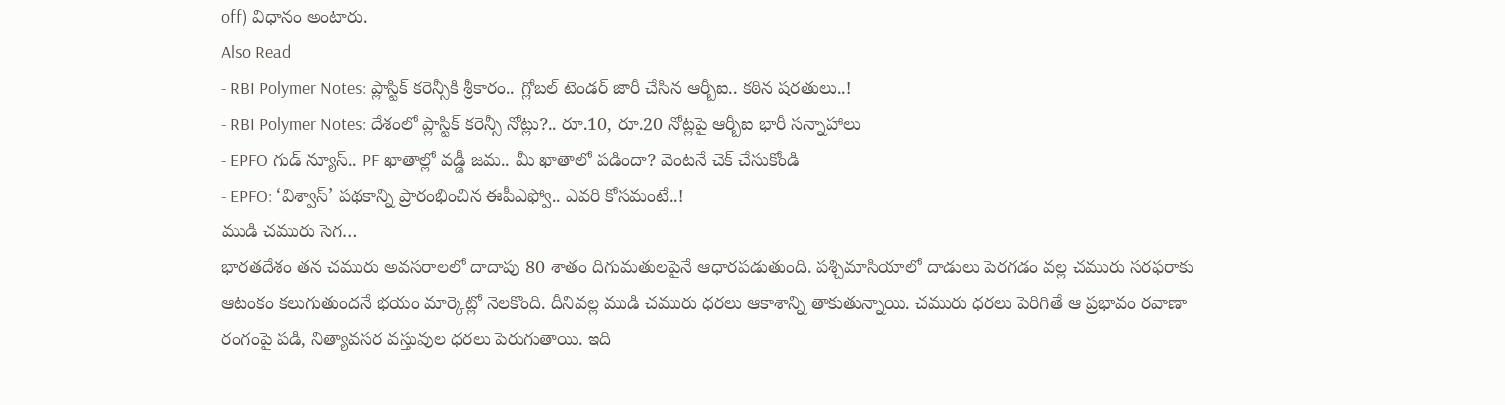off) విధానం అంటారు.
Also Read
- RBI Polymer Notes: ప్లాస్టిక్ కరెన్సీకి శ్రీకారం.. గ్లోబల్ టెండర్ జారీ చేసిన ఆర్బీఐ.. కఠిన షరతులు..!
- RBI Polymer Notes: దేశంలో ప్లాస్టిక్ కరెన్సీ నోట్లు?.. రూ.10, రూ.20 నోట్లపై ఆర్బీఐ భారీ సన్నాహాలు
- EPFO గుడ్ న్యూస్.. PF ఖాతాల్లో వడ్డీ జమ.. మీ ఖాతాలో పడిందా? వెంటనే చెక్ చేసుకోండి
- EPFO: ‘విశ్వాస్’ పథకాన్ని ప్రారంభించిన ఈపీఎఫ్వో.. ఎవరి కోసమంటే..!
ముడి చమురు సెగ…
భారతదేశం తన చమురు అవసరాలలో దాదాపు 80 శాతం దిగుమతులపైనే ఆధారపడుతుంది. పశ్చిమాసియాలో దాడులు పెరగడం వల్ల చమురు సరఫరాకు ఆటంకం కలుగుతుందనే భయం మార్కెట్లో నెలకొంది. దీనివల్ల ముడి చమురు ధరలు ఆకాశాన్ని తాకుతున్నాయి. చమురు ధరలు పెరిగితే ఆ ప్రభావం రవాణా రంగంపై పడి, నిత్యావసర వస్తువుల ధరలు పెరుగుతాయి. ఇది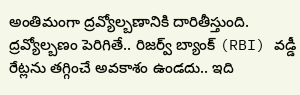అంతిమంగా ద్రవ్యోల్బణానికి దారితీస్తుంది. ద్రవ్యోల్బణం పెరిగితే.. రిజర్వ్ బ్యాంక్ (RBI) వడ్డీ రేట్లను తగ్గించే అవకాశం ఉండదు.. ఇది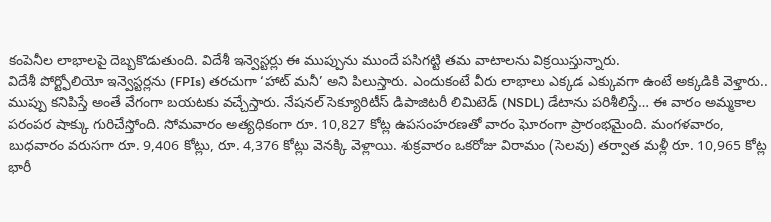కంపెనీల లాభాలపై దెబ్బకొడుతుంది. విదేశీ ఇన్వెస్టర్లు ఈ ముప్పును ముందే పసిగట్టి తమ వాటాలను విక్రయిస్తున్నారు.
విదేశీ పోర్ట్ఫోలియో ఇన్వెస్టర్లను (FPIs) తరచుగా ‘హాట్ మనీ’ అని పిలుస్తారు. ఎందుకంటే వీరు లాభాలు ఎక్కడ ఎక్కువగా ఉంటే అక్కడికి వెళ్తారు.. ముప్పు కనిపిస్తే అంతే వేగంగా బయటకు వచ్చేస్తారు. నేషనల్ సెక్యూరిటీస్ డిపాజిటరీ లిమిటెడ్ (NSDL) డేటాను పరిశీలిస్తే… ఈ వారం అమ్మకాల పరంపర షాక్కు గురిచేస్తోంది. సోమవారం అత్యధికంగా రూ. 10,827 కోట్ల ఉపసంహరణతో వారం ఘోరంగా ప్రారంభమైంది. మంగళవారం, బుధవారం వరుసగా రూ. 9,406 కోట్లు, రూ. 4,376 కోట్లు వెనక్కి వెళ్లాయి. శుక్రవారం ఒకరోజు విరామం (సెలవు) తర్వాత మళ్లీ రూ. 10,965 కోట్ల భారీ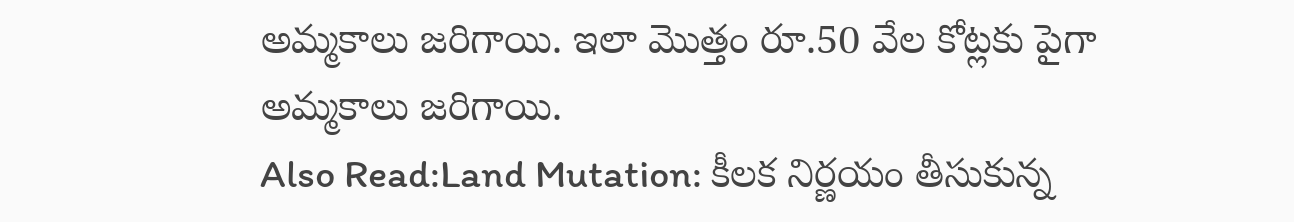అమ్మకాలు జరిగాయి. ఇలా మొత్తం రూ.50 వేల కోట్లకు పైగా అమ్మకాలు జరిగాయి.
Also Read:Land Mutation: కీలక నిర్ణయం తీసుకున్న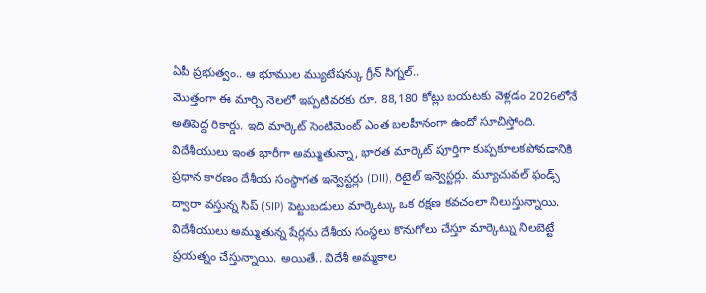ఏపీ ప్రభుత్వం.. ఆ భూముల మ్యుటేషన్కు గ్రీన్ సిగ్నల్..
మొత్తంగా ఈ మార్చి నెలలో ఇప్పటివరకు రూ. 88,180 కోట్లు బయటకు వెళ్లడం 2026లోనే అతిపెద్ద రికార్డు. ఇది మార్కెట్ సెంటిమెంట్ ఎంత బలహీనంగా ఉందో సూచిస్తోంది. విదేశీయులు ఇంత భారీగా అమ్ముతున్నా, భారత మార్కెట్ పూర్తిగా కుప్పకూలకపోవడానికి ప్రధాన కారణం దేశీయ సంస్థాగత ఇన్వెస్టర్లు (DII), రిటైల్ ఇన్వెస్టర్లు. మ్యూచువల్ ఫండ్స్ ద్వారా వస్తున్న సిప్ (SIP) పెట్టుబడులు మార్కెట్కు ఒక రక్షణ కవచంలా నిలుస్తున్నాయి. విదేశీయులు అమ్ముతున్న షేర్లను దేశీయ సంస్థలు కొనుగోలు చేస్తూ మార్కెట్ను నిలబెట్టే ప్రయత్నం చేస్తున్నాయి. అయితే.. విదేశీ అమ్మకాల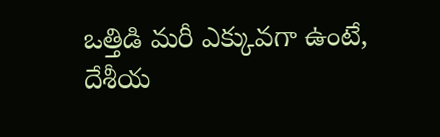ఒత్తిడి మరీ ఎక్కువగా ఉంటే, దేశీయ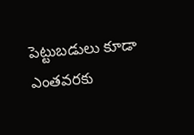పెట్టుబడులు కూడా ఎంతవరకు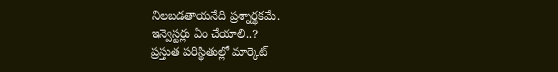నిలబడతాయనేది ప్రశ్నార్థకమే.
ఇన్వెస్టర్లు ఏం చేయాలి..?
ప్రస్తుత పరిస్థితుల్లో మార్కెట్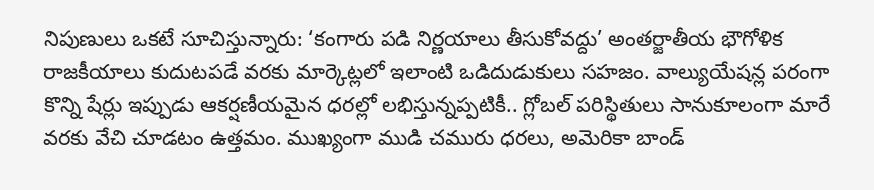నిపుణులు ఒకటే సూచిస్తున్నారు: ‘కంగారు పడి నిర్ణయాలు తీసుకోవద్దు’ అంతర్జాతీయ భౌగోళిక రాజకీయాలు కుదుటపడే వరకు మార్కెట్లలో ఇలాంటి ఒడిదుడుకులు సహజం. వాల్యుయేషన్ల పరంగా కొన్ని షేర్లు ఇప్పుడు ఆకర్షణీయమైన ధరల్లో లభిస్తున్నప్పటికీ.. గ్లోబల్ పరిస్థితులు సానుకూలంగా మారే వరకు వేచి చూడటం ఉత్తమం. ముఖ్యంగా ముడి చమురు ధరలు, అమెరికా బాండ్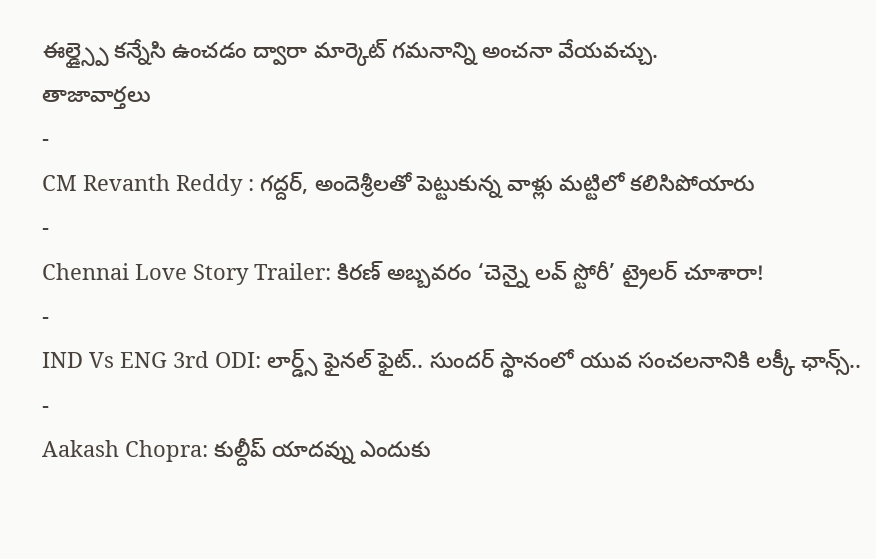ఈల్డ్స్పై కన్నేసి ఉంచడం ద్వారా మార్కెట్ గమనాన్ని అంచనా వేయవచ్చు.
తాజావార్తలు
-
CM Revanth Reddy : గద్దర్, అందెశ్రీలతో పెట్టుకున్న వాళ్లు మట్టిలో కలిసిపోయారు
-
Chennai Love Story Trailer: కిరణ్ అబ్బవరం ‘చెన్నై లవ్ స్టోరీ’ ట్రైలర్ చూశారా!
-
IND Vs ENG 3rd ODI: లార్డ్స్ ఫైనల్ ఫైట్.. సుందర్ స్థానంలో యువ సంచలనానికి లక్కీ ఛాన్స్..
-
Aakash Chopra: కుల్దీప్ యాదవ్ను ఎందుకు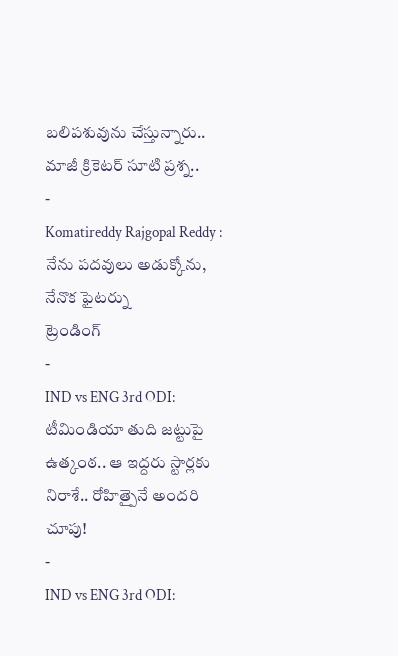బలిపశువును చేస్తున్నారు.. మాజీ క్రికెటర్ సూటి ప్రశ్న..
-
Komatireddy Rajgopal Reddy : నేను పదవులు అడుక్కోను, నేనొక ఫైటర్ను
ట్రెండింగ్
-
IND vs ENG 3rd ODI: టీమిండియా తుది జట్టుపై ఉత్కంఠ.. ఆ ఇద్దరు స్టార్లకు నిరాశే.. రోహిత్పైనే అందరి చూపు!
-
IND vs ENG 3rd ODI: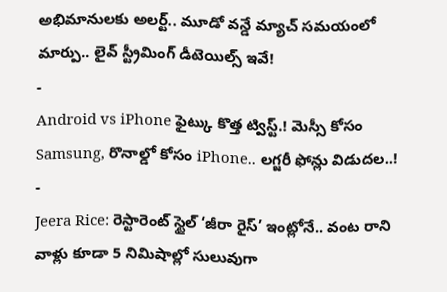అభిమానులకు అలర్ట్.. మూడో వన్డే మ్యాచ్ సమయంలో మార్పు.. లైవ్ స్ట్రీమింగ్ డీటెయిల్స్ ఇవే!
-
Android vs iPhone ఫైట్కు కొత్త ట్విస్ట్.! మెస్సీ కోసం Samsung, రొనాల్డో కోసం iPhone.. లగ్జరీ ఫోన్లు విడుదల..!
-
Jeera Rice: రెస్టారెంట్ స్టైల్ ‘జీరా రైస్’ ఇంట్లోనే.. వంట రాని వాళ్లు కూడా 5 నిమిషాల్లో సులువుగా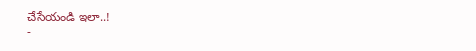చేసేయండి ఇలా..!
-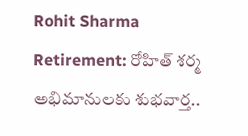Rohit Sharma Retirement: రోహిత్ శర్మ అభిమానులకు శుభవార్త..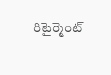రిటైర్మెంట్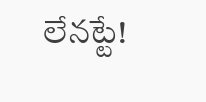లేనట్టే!